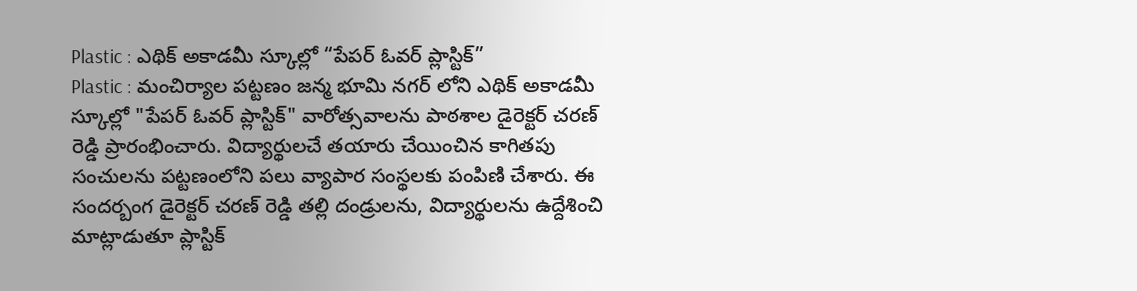Plastic : ఎథిక్ అకాడమీ స్కూల్లో “పేపర్ ఓవర్ ప్లాస్టిక్”
Plastic : మంచిర్యాల పట్టణం జన్మ భూమి నగర్ లోని ఎథిక్ అకాడమీ స్కూల్లో "పేపర్ ఓవర్ ప్లాస్టిక్" వారోత్సవాలను పాఠశాల డైరెక్టర్ చరణ్ రెడ్డి ప్రారంభించారు. విద్యార్థులచే తయారు చేయించిన కాగితపు సంచులను పట్టణంలోని పలు వ్యాపార సంస్థలకు పంపిణి చేశారు. ఈ సందర్బంగ డైరెక్టర్ చరణ్ రెడ్డి తల్లి దండ్రులను, విద్యార్థులను ఉద్దేశించి మాట్లాడుతూ ప్లాస్టిక్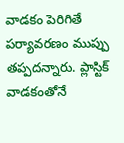వాడకం పెరిగితే పర్యావరణం ముప్పు తప్పదన్నారు. ప్లాస్టిక్ వాడకంతోనే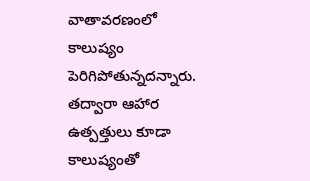వాతావరణంలో కాలుష్యం పెరిగిపోతున్నదన్నారు. తద్వారా ఆహార ఉత్పత్తులు కూడా కాలుష్యంతో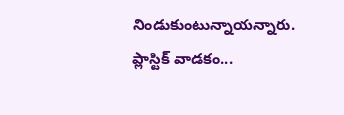నిండుకుంటున్నాయన్నారు. ప్లాస్టిక్ వాడకం...